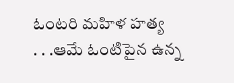ఓంటరి మహిళ హత్య
. . .ఆమే ఓంటిపైన ఉన్న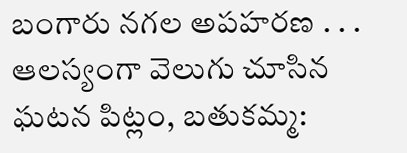బంగారు నగల అపహరణ . . . ఆలస్యంగా వెలుగు చూసిన ఘటన పిట్లం, బతుకమ్మ: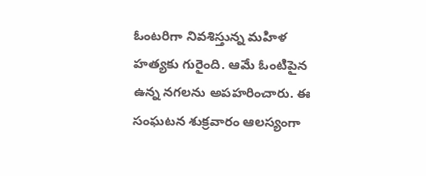ఓంటరిగా నివశిస్తున్న మహిళ హత్యకు గురైంది. ఆమే ఓంటిపైన ఉన్న నగలను అపహరించారు. ఈ సంఘటన శుక్రవారం ఆలస్యంగా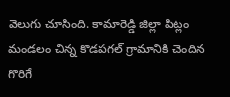వెలుగు చూసింది. కామారెడ్డి జిల్లా పిట్లం మండలం చిన్న కొడపగల్ గ్రామానికి చెందిన గొరిగే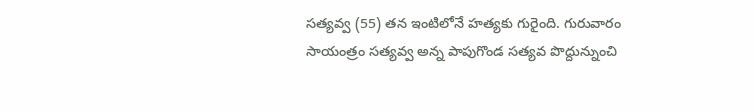సత్యవ్వ (55) తన ఇంటిలోనే హత్యకు గురైంది. గురువారం సాయంత్రం సత్యవ్వ అన్న పాపుగొండ సత్యవ పొద్దున్నుంచి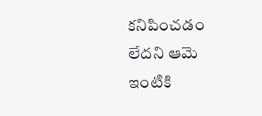కనిపించడం లేదని ఆమె ఇంటికి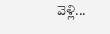వెళ్లి...